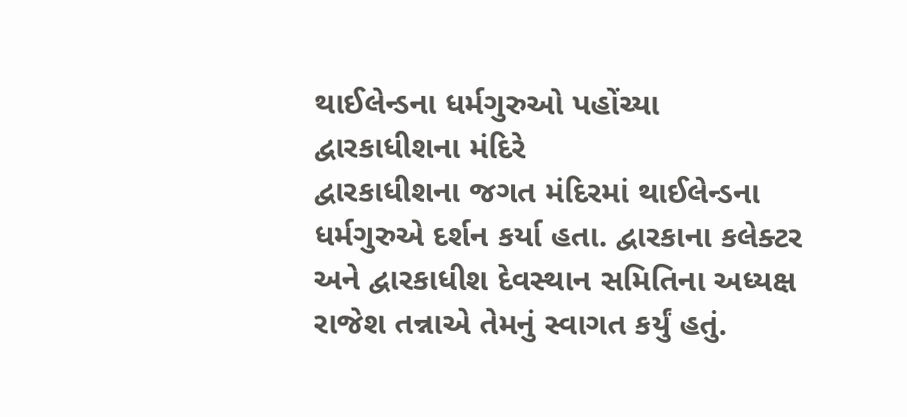થાઈલેન્ડના ધર્મગુરુઓ પહોંચ્યા દ્વારકાધીશના મંદિરે
દ્વારકાધીશના જગત મંદિરમાં થાઈલેન્ડના ધર્મગુરુએ દર્શન કર્યા હતા. દ્વારકાના કલેક્ટર અને દ્વારકાધીશ દેવસ્થાન સમિતિના અધ્યક્ષ રાજેશ તન્નાએ તેમનું સ્વાગત કર્યું હતું.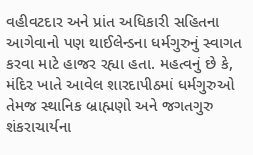વહીવટદાર અને પ્રાંત અધિકારી સહિતના આગેવાનો પણ થાઈલેન્ડના ધર્મગુરુનું સ્વાગત કરવા માટે હાજર રહ્યા હતા. મહત્વનું છે કે, મંદિર ખાતે આવેલ શારદાપીઠમાં ધર્મગુરુઓ તેમજ સ્થાનિક બ્રાહ્મણો અને જગતગુરુ શંકરાચાર્યના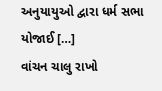અનુયાયુઓ દ્વારા ધર્મ સભા યોજાઈ […]
વાંચન ચાલુ રાખો